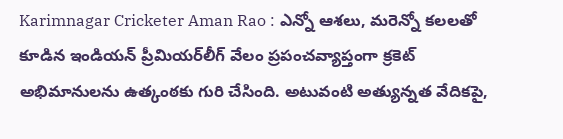Karimnagar Cricketer Aman Rao : ఎన్నో ఆశలు, మరెన్నో కలలతో కూడిన ఇండియన్ ప్రీమియర్‌లీగ్‌ వేలం ప్రపంచవ్యాప్తంగా క్రకెట్ అభిమానులను ఉత్కంఠకు గురి చేసింది. అటువంటి అత్యున్నత వేదికపై,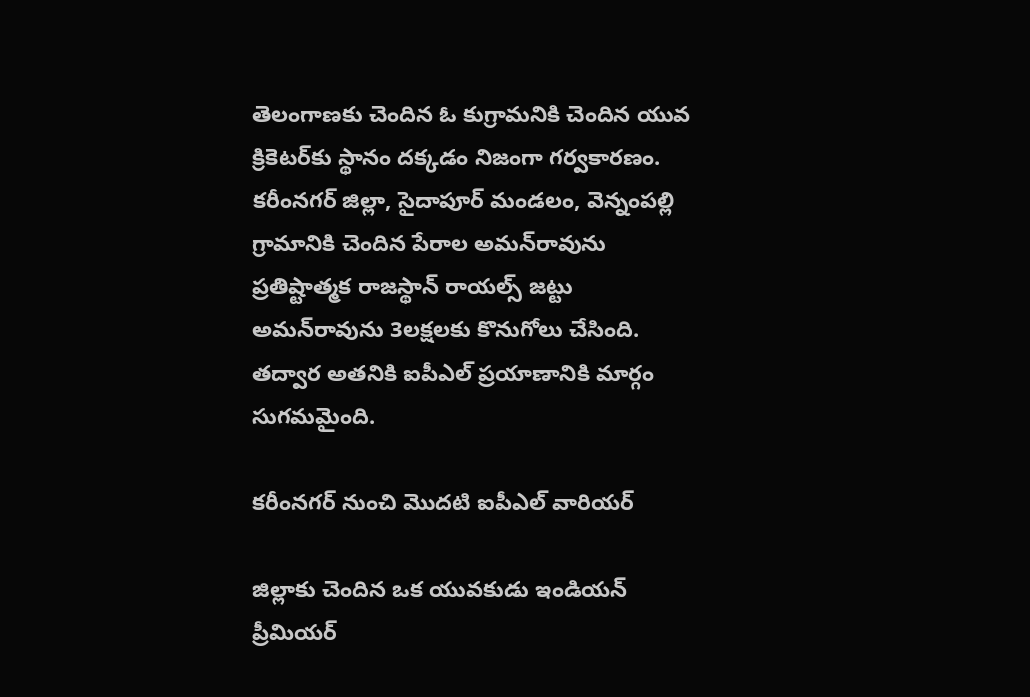తెలంగాణకు చెందిన ఓ కుగ్రామనికి చెందిన యువ క్రికెటర్‌కు స్థానం దక్కడం నిజంగా గర్వకారణం. కరీంనగర్‌ జిల్లా, సైదాపూర్‌ మండలం, వెన్నంపల్లి గ్రామానికి చెందిన పేరాల అమన్‌రావును ప్రతిష్టాత్మక రాజస్థాన్‌ రాయల్స్‌ జట్టు అమన్‌రావును 3లక్షలకు కొనుగోలు చేసింది. తద్వార అతనికి ఐపీఎల్ ప్రయాణానికి మార్గం సుగమమైంది.

కరీంనగర్ నుంచి మొదటి ఐపీఎల్ వారియర్

జిల్లాకు చెందిన ఒక యువకుడు ఇండియన్ ప్రీమియర్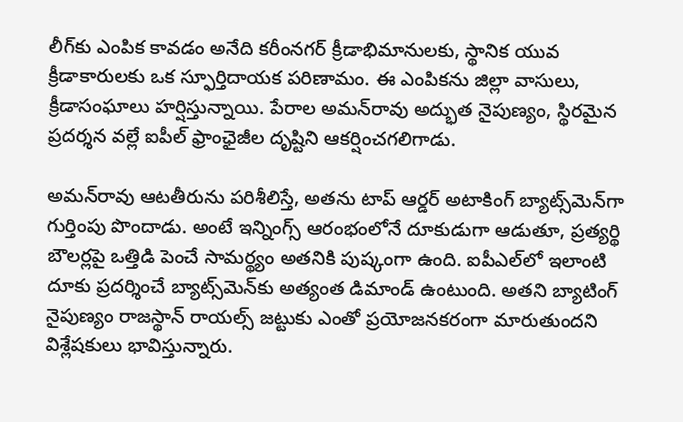లీగ్‌కు ఎంపిక కావడం అనేది కరీంనగర్ క్రీడాభిమానులకు, స్థానిక యువ క్రీడాకారులకు ఒక స్ఫూర్తిదాయక పరిణామం. ఈ ఎంపికను జిల్లా వాసులు, క్రీడాసంఘాలు హర్షిస్తున్నాయి. పేరాల అమన్‌రావు అద్భుత నైపుణ్యం, స్థిరమైన ప్రదర్శన వల్లే ఐపీల్‌ ఫ్రాంఛైజీల దృష్టిని ఆకర్షించగలిగాడు.

అమన్‌రావు ఆటతీరును పరిశీలిస్తే, అతను టాప్‌ ఆర్డర్ అటాకింగ్‌ బ్యాట్స్‌మెన్‌గా గుర్తింపు పొందాడు. అంటే ఇన్నింగ్స్‌ ఆరంభంలోనే దూకుడుగా ఆడుతూ, ప్రత్యర్థి బౌలర్లపై ఒత్తిడి పెంచే సామర్థ్యం అతనికి పుష్కంగా ఉంది. ఐపీఎల్‌లో ఇలాంటి దూకు ప్రదర్శించే బ్యాట్స్‌మెన్‌కు అత్యంత డిమాండ్ ఉంటుంది. అతని బ్యాటింగ్ నైపుణ్యం రాజస్థాన్‌ రాయల్స్‌ జట్టుకు ఎంతో ప్రయోజనకరంగా మారుతుందని విశ్లేషకులు భావిస్తున్నారు.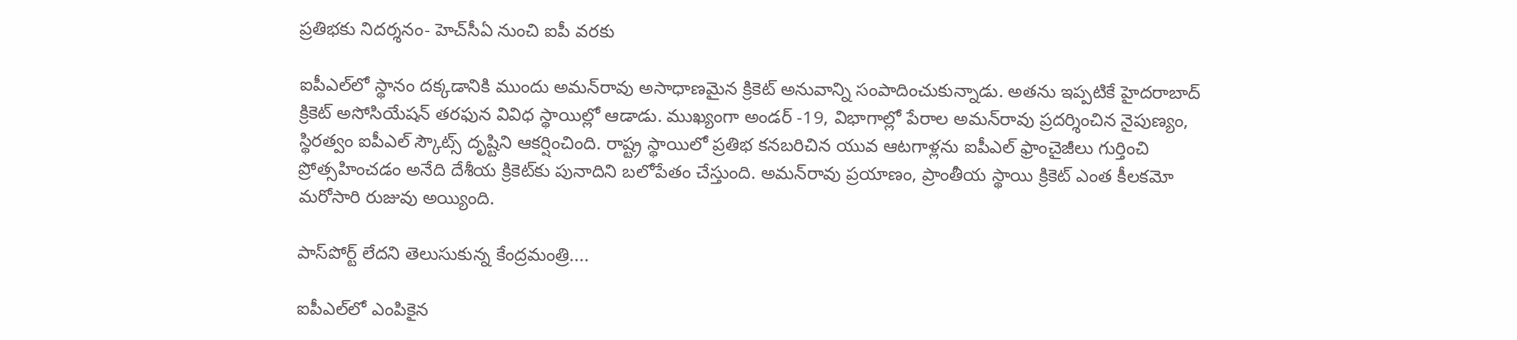ప్రతిభకు నిదర్శనం- హెచ్‌సీఏ నుంచి ఐపీ వరకు

ఐపీఎల్‌లో స్థానం దక్కడానికి ముందు అమన్‌రావు అసాధాణమైన క్రికెట్‌ అనువాన్ని సంపాదించుకున్నాడు. అతను ఇప్పటికే హైదరాబాద్ క్రికెట్‌ అసోసియేషన్ తరఫున వివిధ స్థాయిల్లో ఆడాడు. ముఖ్యంగా అండర్‌ -19, విభాగాల్లో పేరాల అమన్‌రావు ప్రదర్శించిన నైపుణ్యం, స్థిరత్వం ఐపీఎల్‌ స్కౌట్స్‌ దృష్టిని ఆకర్షించింది. రాష్ట్ర స్థాయిలో ప్రతిభ కనబరిచిన యువ ఆటగాళ్లను ఐపీఎల్‌ ఫ్రాంచైజీలు గుర్తించి ప్రోత్సహించడం అనేది దేశీయ క్రికెట్‌కు పునాదిని బలోపేతం చేస్తుంది. అమన్‌రావు ప్రయాణం, ప్రాంతీయ స్థాయి క్రికెట్‌ ఎంత కీలకమో మరోసారి రుజువు అయ్యింది.

పాస్‌పోర్ట్‌ లేదని తెలుసుకున్న కేంద్రమంత్రి....

ఐపీఎల్‌లో ఎంపికైన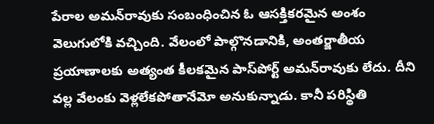పేరాల అమన్‌రావుకు సంబంధించిన ఓ ఆసక్తికరమైన అంశం వెలుగులోకి వచ్చింది. వేలంలో పాల్గొనడానికి, అంతర్జాతీయ ప్రయాణాలకు అత్యంత కీలకమైన పాస్‌పోర్ట్ అమన్‌రావుకు లేదు. దీని వల్ల వేలంకు వెళ్లలేకపోతానేమో అనుకున్నాడు. కానీ పరిస్థితి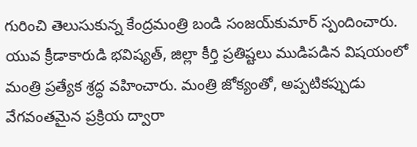గురించి తెలుసుకున్న కేంద్రమంత్రి బండి సంజయ్‌కుమార్ స్పందించారు. యువ క్రీడాకారుడి భవిష్యత్‌, జిల్లా కీర్తి ప్రతిష్టలు ముడిపడిన విషయంలో మంత్రి ప్రత్యేక శ్రద్ధ వహించారు. మంత్రి జోక్యంతో, అప్పటికప్పుడు వేగవంతమైన ప్రక్రియ ద్వారా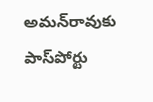అమన్‌రావుకు పాస్‌పోర్టు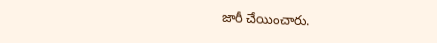జారీ చేయించారు.